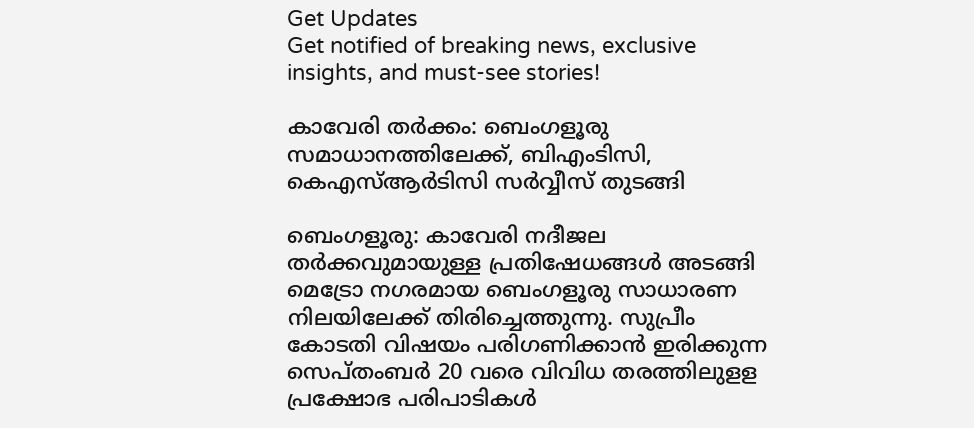Get Updates
Get notified of breaking news, exclusive insights, and must-see stories!

കാവേരി തര്‍ക്കം: ബെംഗളൂരു സമാധാനത്തിലേക്ക്, ബിഎംടിസി, കെഎസ്ആര്‍ടിസി സര്‍വ്വീസ് തുടങ്ങി

ബെംഗളൂരു: കാവേരി നദീജല തര്‍ക്കവുമായുള്ള പ്രതിഷേധങ്ങള്‍ അടങ്ങി മെട്രോ നഗരമായ ബെംഗളൂരു സാധാരണ നിലയിലേക്ക് തിരിച്ചെത്തുന്നു. സുപ്രീം കോടതി വിഷയം പരിഗണിക്കാന്‍ ഇരിക്കുന്ന സെപ്തംബര്‍ 20 വരെ വിവിധ തരത്തിലുളള പ്രക്ഷോഭ പരിപാടികള്‍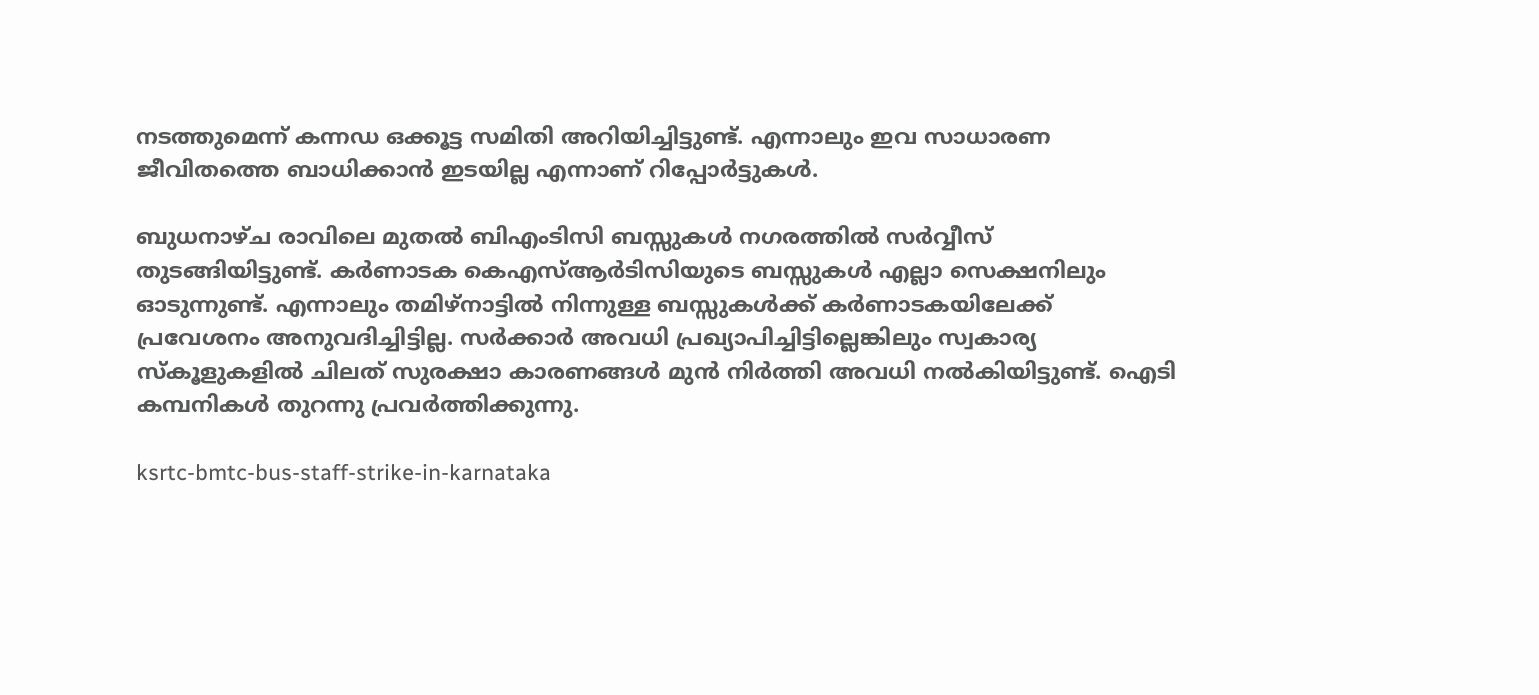നടത്തുമെന്ന് കന്നഡ ഒക്കൂട്ട സമിതി അറിയിച്ചിട്ടുണ്ട്. എന്നാലും ഇവ സാധാരണ ജീവിതത്തെ ബാധിക്കാന്‍ ഇടയില്ല എന്നാണ് റിപ്പോര്‍ട്ടുകള്‍.

ബുധനാഴ്ച രാവിലെ മുതല്‍ ബിഎംടിസി ബസ്സുകള്‍ നഗരത്തില്‍ സര്‍വ്വീസ് തുടങ്ങിയിട്ടുണ്ട്. കര്‍ണാടക കെഎസ്ആര്‍ടിസിയുടെ ബസ്സുകള്‍ എല്ലാ സെക്ഷനിലും ഓടുന്നുണ്ട്. എന്നാലും തമിഴ്‌നാട്ടില്‍ നിന്നുള്ള ബസ്സുകള്‍ക്ക് കര്‍ണാടകയിലേക്ക് പ്രവേശനം അനുവദിച്ചിട്ടില്ല. സര്‍ക്കാര്‍ അവധി പ്രഖ്യാപിച്ചിട്ടില്ലെങ്കിലും സ്വകാര്യ സ്‌കൂളുകളില്‍ ചിലത് സുരക്ഷാ കാരണങ്ങള്‍ മുന്‍ നിര്‍ത്തി അവധി നല്‍കിയിട്ടുണ്ട്. ഐടി കമ്പനികള്‍ തുറന്നു പ്രവര്‍ത്തിക്കുന്നു.

ksrtc-bmtc-bus-staff-strike-in-karnataka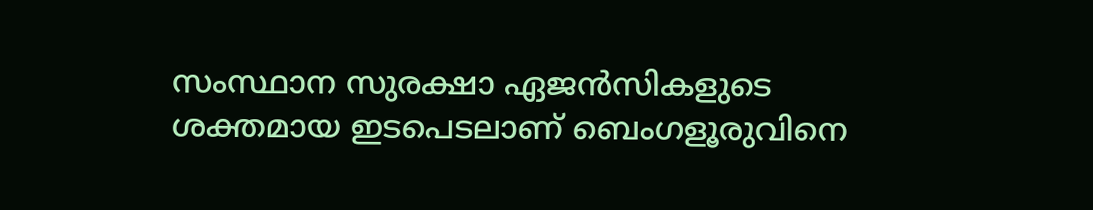സംസ്ഥാന സുരക്ഷാ ഏജന്‍സികളുടെ ശക്തമായ ഇടപെടലാണ് ബെംഗളൂരുവിനെ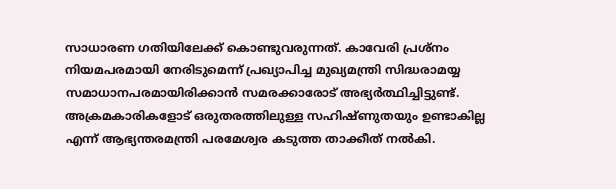സാധാരണ ഗതിയിലേക്ക് കൊണ്ടുവരുന്നത്. കാവേരി പ്രശ്‌നം നിയമപരമായി നേരിടുമെന്ന് പ്രഖ്യാപിച്ച മുഖ്യമന്ത്രി സിദ്ധരാമയ്യ സമാധാനപരമായിരിക്കാന്‍ സമരക്കാരോട് അഭ്യര്‍ത്ഥിച്ചിട്ടുണ്ട്‌. അക്രമകാരികളോട് ഒരുതരത്തിലുള്ള സഹിഷ്ണുതയും ഉണ്ടാകില്ല എന്ന് ആഭ്യന്തരമന്ത്രി പരമേശ്വര കടുത്ത താക്കീത് നല്‍കി.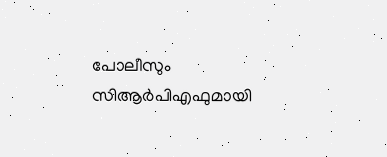പോലീസും സിആര്‍പിഎഫുമായി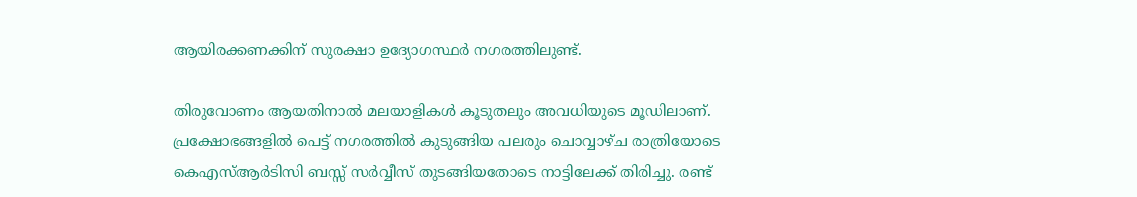ആയിരക്കണക്കിന് സുരക്ഷാ ഉദ്യോഗസ്ഥര്‍ നഗരത്തിലുണ്ട്.

തിരുവോണം ആയതിനാല്‍ മലയാളികള്‍ കൂടുതലും അവധിയുടെ മൂഡിലാണ്. പ്രക്ഷോഭങ്ങളില്‍ പെട്ട് നഗരത്തില്‍ കുടുങ്ങിയ പലരും ചൊവ്വാഴ്ച രാത്രിയോടെ കെഎസ്ആര്‍ടിസി ബസ്സ് സര്‍വ്വീസ് തുടങ്ങിയതോടെ നാട്ടിലേക്ക് തിരിച്ചു. രണ്ട്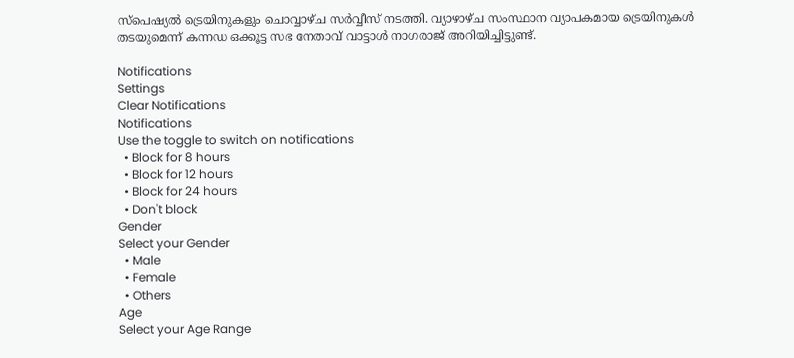സ്പെഷ്യല്‍ ട്രെയിനുകളും ചൊവ്വാഴ്ച സര്‍വ്വീസ് നടത്തി. വ്യാഴാഴ്ച സംസ്ഥാന വ്യാപകമായ ട്രെയിനുകള്‍ തടയുമെന്ന് കന്നഡ ഒക്കൂട്ട സഭ നേതാവ് വാട്ടാള്‍ നാഗരാജ് അറിയിച്ചിട്ടുണ്ട്.

Notifications
Settings
Clear Notifications
Notifications
Use the toggle to switch on notifications
  • Block for 8 hours
  • Block for 12 hours
  • Block for 24 hours
  • Don't block
Gender
Select your Gender
  • Male
  • Female
  • Others
Age
Select your Age Range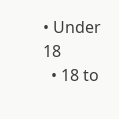• Under 18
  • 18 to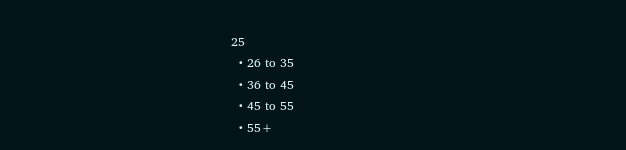25
  • 26 to 35
  • 36 to 45
  • 45 to 55
  • 55+